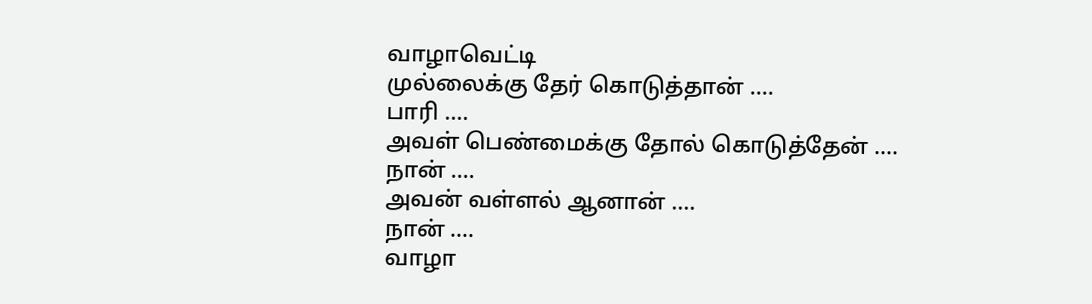வாழாவெட்டி
முல்லைக்கு தேர் கொடுத்தான் ....
பாரி ....
அவள் பெண்மைக்கு தோல் கொடுத்தேன் ....
நான் ....
அவன் வள்ளல் ஆனான் ....
நான் ....
வாழா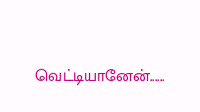வெட்டியானேன்......